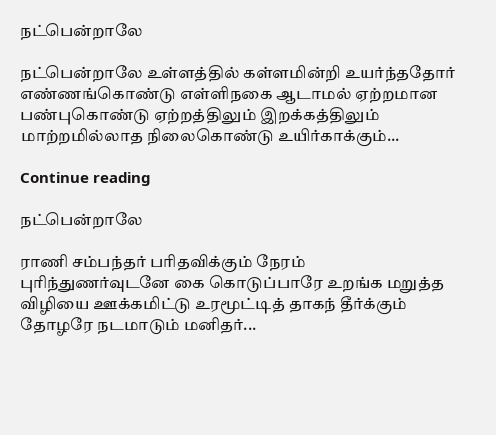நட்பென்றாலே

நட்பென்றாலே உள்ளத்தில் கள்ளமின்றி உயர்ந்ததோர் எண்ணங்கொண்டு எள்ளிநகை ஆடாமல் ஏற்றமான பண்புகொண்டு ஏற்றத்திலும் இறக்கத்திலும் மாற்றமில்லாத நிலைகொண்டு உயிர்காக்கும்...

Continue reading

நட்பென்றாலே

ராணி சம்பந்தர் பரிதவிக்கும் நேரம் புரிந்துணர்வுடனே கை கொடுப்பாரே உறங்க மறுத்த விழியை ஊக்கமிட்டு உரமூட்டித் தாகந் தீர்க்கும் தோழரே நடமாடும் மனிதர்...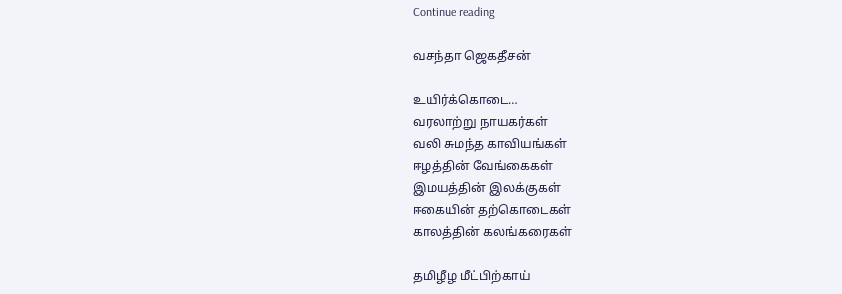Continue reading

வசந்தா ஜெகதீசன்

உயிர்க்கொடை…
வரலாற்று நாயகர்கள்
வலி சுமந்த காவியங்கள்
ஈழத்தின் வேங்கைகள்
இமயத்தின் இலக்குகள்
ஈகையின் தற்கொடைகள்
காலத்தின் கலங்கரைகள்

தமிழீழ மீட்பிற்காய்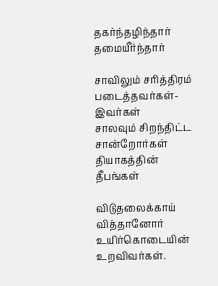தகர்ந்தழிந்தார் தமையீர்ந்தார்

சாவிலும் சரித்திரம் படைத்தவர்கள்-இவர்கள்
சாலவும் சிறந்திட்ட சான்றோர்கள்
தியாகத்தின் தீபங்கள்

விடுதலைக்காய் வித்தானோர்
உயிர்கொடையின்
உறவிவர்கள்.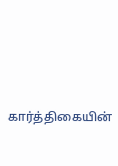கார்த்திகையின்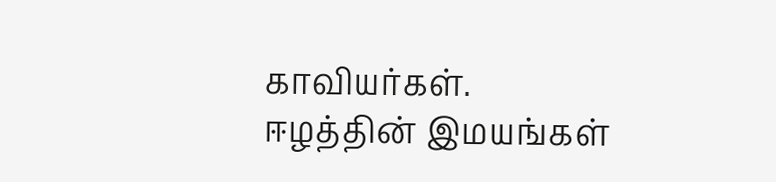காவியர்கள்.
ஈழத்தின் இமயங்கள்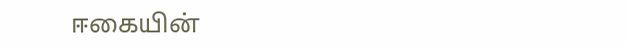ஈகையின்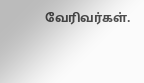வேரிவர்கள்.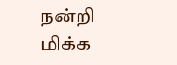நன்றி
மிக்க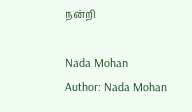நன்றி

Nada Mohan
Author: Nada Mohan